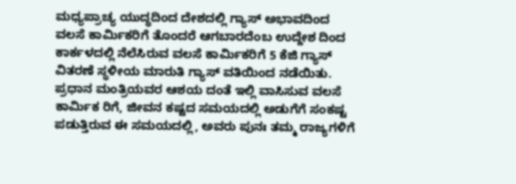ಮಧ್ಯಪ್ರಾಚ್ಯ ಯುದ್ಧದಿಂದ ದೇಶದಲ್ಲಿ ಗ್ಯಾಸ್ ಅಭಾವದಿಂದ ವಲಸೆ ಕಾರ್ಮಿಕರಿಗೆ ತೊಂದರೆ ಆಗಬಾರದೆಂಬ ಉದ್ದೇಶ ದಿಂದ ಕಾರ್ಕಳದಲ್ಲಿ ನೆಲೆಸಿರುವ ವಲಸೆ ಕಾರ್ಮಿಕರಿಗೆ 5 ಕೆಜಿ ಗ್ಯಾಸ್ ವಿತರಣೆ ಸ್ಥಳೀಯ ಮಾರುತಿ ಗ್ಯಾಸ್ ವತಿಯಿಂದ ನಡೆಯಿತು.
ಪ್ರಧಾನ ಮಂತ್ರಿಯವರ ಆಶಯ ದಂತೆ ಇಲ್ಲಿ ವಾಸಿಸುವ ವಲಸೆ ಕಾರ್ಮಿಕ ರಿಗೆ, ಜೀವನ ಕಷ್ಟದ ಸಮಯದಲ್ಲಿ ಅಡುಗೆಗೆ ಸಂಕಷ್ಟ ಪಡುತ್ತಿರುವ ಈ ಸಮಯದಲ್ಲಿ, ಅವರು ಪುನಃ ತಮ್ಮ ರಾಜ್ಯಗಳಿಗೆ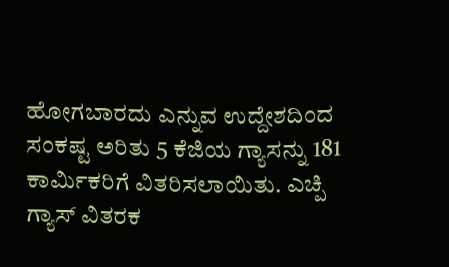ಹೋಗಬಾರದು ಎನ್ನುವ ಉದ್ದೇಶದಿಂದ ಸಂಕಷ್ಟ ಅರಿತು 5 ಕೆಜಿಯ ಗ್ಯಾಸನ್ನು 181 ಕಾರ್ಮಿಕರಿಗೆ ವಿತರಿಸಲಾಯಿತು. ಎಚ್ಪಿ ಗ್ಯಾಸ್ ವಿತರಕ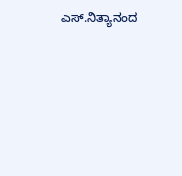ಎಸ್.ನಿತ್ಯಾನಂದ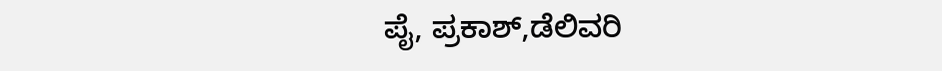ಪೈ, ಪ್ರಕಾಶ್,ಡೆಲಿವರಿ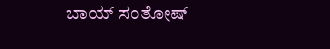ಬಾಯ್ ಸಂತೋಷ್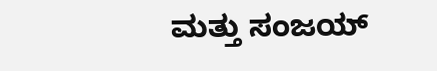ಮತ್ತು ಸಂಜಯ್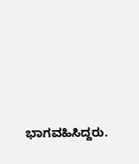ಭಾಗವಹಿಸಿದ್ದರು.